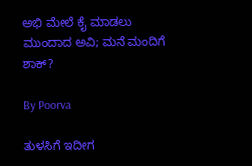ಅಭಿ ಮೇಲೆ ಕೈ ಮಾಡಲು ಮುಂದಾದ ಅವಿ; ಮನೆ ಮಂದಿಗೆ ಶಾಕ್?

By Poorva

ತುಳಸಿಗೆ ಇದೀಗ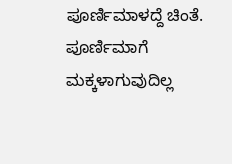ಪೂರ್ಣಿಮಾಳದ್ದೆ ಚಿಂತೆ. ಪೂರ್ಣಿಮಾಗೆ ಮಕ್ಕಳಾಗುವುದಿಲ್ಲ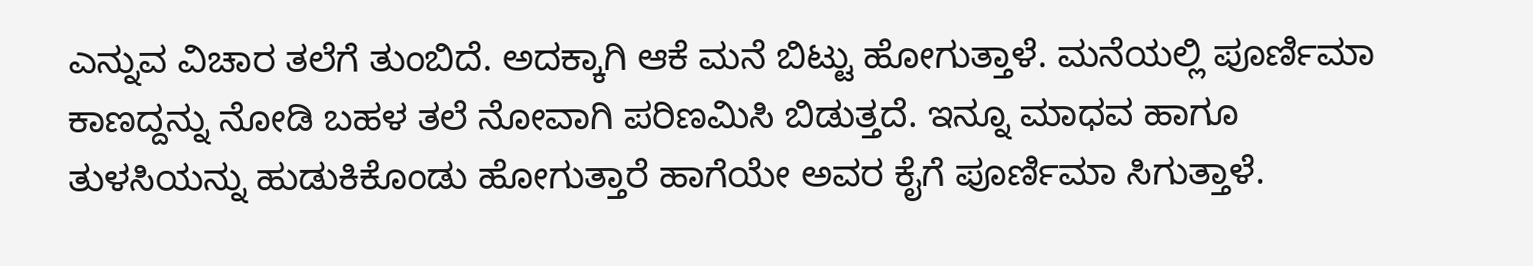ಎನ್ನುವ ವಿಚಾರ ತಲೆಗೆ ತುಂಬಿದೆ. ಅದಕ್ಕಾಗಿ ಆಕೆ ಮನೆ ಬಿಟ್ಟು ಹೋಗುತ್ತಾಳೆ. ಮನೆಯಲ್ಲಿ ಪೂರ್ಣಿಮಾ ಕಾಣದ್ದನ್ನು ನೋಡಿ ಬಹಳ ತಲೆ ನೋವಾಗಿ ಪರಿಣಮಿಸಿ ಬಿಡುತ್ತದೆ. ಇನ್ನೂ ಮಾಧವ ಹಾಗೂ ತುಳಸಿಯನ್ನು ಹುಡುಕಿಕೊಂಡು ಹೋಗುತ್ತಾರೆ ಹಾಗೆಯೇ ಅವರ ಕೈಗೆ ಪೂರ್ಣಿಮಾ ಸಿಗುತ್ತಾಳೆ.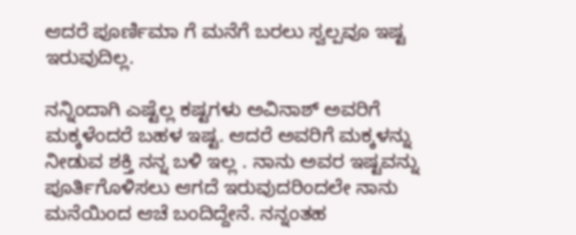ಆದರೆ ಪೂರ್ಣಿಮಾ ಗೆ ಮನೆಗೆ ಬರಲು ಸ್ವಲ್ಪವೂ ಇಷ್ಟ ಇರುವುದಿಲ್ಲ.

ನನ್ನಿಂದಾಗಿ ಎಷ್ಟೆಲ್ಲ ಕಷ್ಟಗಳು ಅವಿನಾಶ್ ಅವರಿಗೆ ಮಕ್ಕಳೆಂದರೆ ಬಹಳ ಇಷ್ಟ. ಆದರೆ ಅವರಿಗೆ ಮಕ್ಕಳನ್ನು ನೀಡುವ ಶಕ್ತಿ ನನ್ನ ಬಳಿ ಇಲ್ಲ . ನಾನು ಅವರ ಇಷ್ಟವನ್ನು ಪೂರ್ತಿಗೊಳಿಸಲು ಆಗದೆ ಇರುವುದರಿಂದಲೇ ನಾನು ಮನೆಯಿಂದ ಆಚೆ ಬಂದಿದ್ದೇನೆ. ನನ್ನಂತಹ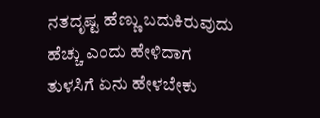ನತದೃಷ್ಟ ಹೆಣ್ಣು ಬದುಕಿರುವುದು ಹೆಚ್ಚು ಎಂದು ಹೇಳಿದಾಗ ತುಳಸಿಗೆ ಏನು ಹೇಳಬೇಕು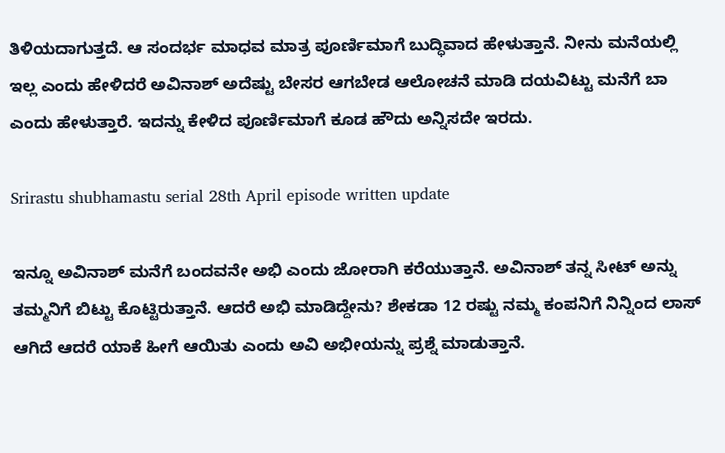ತಿಳಿಯದಾಗುತ್ತದೆ. ಆ ಸಂದರ್ಭ ಮಾಧವ ಮಾತ್ರ ಪೂರ್ಣಿಮಾಗೆ ಬುದ್ಧಿವಾದ ಹೇಳುತ್ತಾನೆ. ನೀನು ಮನೆಯಲ್ಲಿ ಇಲ್ಲ ಎಂದು ಹೇಳಿದರೆ ಅವಿನಾಶ್ ಅದೆಷ್ಟು ಬೇಸರ ಆಗಬೇಡ ಆಲೋಚನೆ ಮಾಡಿ ದಯವಿಟ್ಟು ಮನೆಗೆ ಬಾ ಎಂದು ಹೇಳುತ್ತಾರೆ. ಇದನ್ನು ಕೇಳಿದ ಪೂರ್ಣಿಮಾಗೆ ಕೂಡ ಹೌದು ಅನ್ನಿಸದೇ ಇರದು.

Srirastu shubhamastu serial 28th April episode written update

ಇನ್ನೂ ಅವಿನಾಶ್ ಮನೆಗೆ ಬಂದವನೇ ಅಭಿ ಎಂದು ಜೋರಾಗಿ ಕರೆಯುತ್ತಾನೆ. ಅವಿನಾಶ್ ತನ್ನ ಸೀಟ್ ಅನ್ನು ತಮ್ಮನಿಗೆ ಬಿಟ್ಟು ಕೊಟ್ಟಿರುತ್ತಾನೆ. ಆದರೆ ಅಭಿ ಮಾಡಿದ್ದೇನು? ಶೇಕಡಾ 12 ರಷ್ಟು ನಮ್ಮ ಕಂಪನಿಗೆ ನಿನ್ನಿಂದ ಲಾಸ್ ಆಗಿದೆ ಆದರೆ ಯಾಕೆ ಹೀಗೆ ಆಯಿತು ಎಂದು ಅವಿ ಅಭೀಯನ್ನು ಪ್ರಶ್ನೆ ಮಾಡುತ್ತಾನೆ.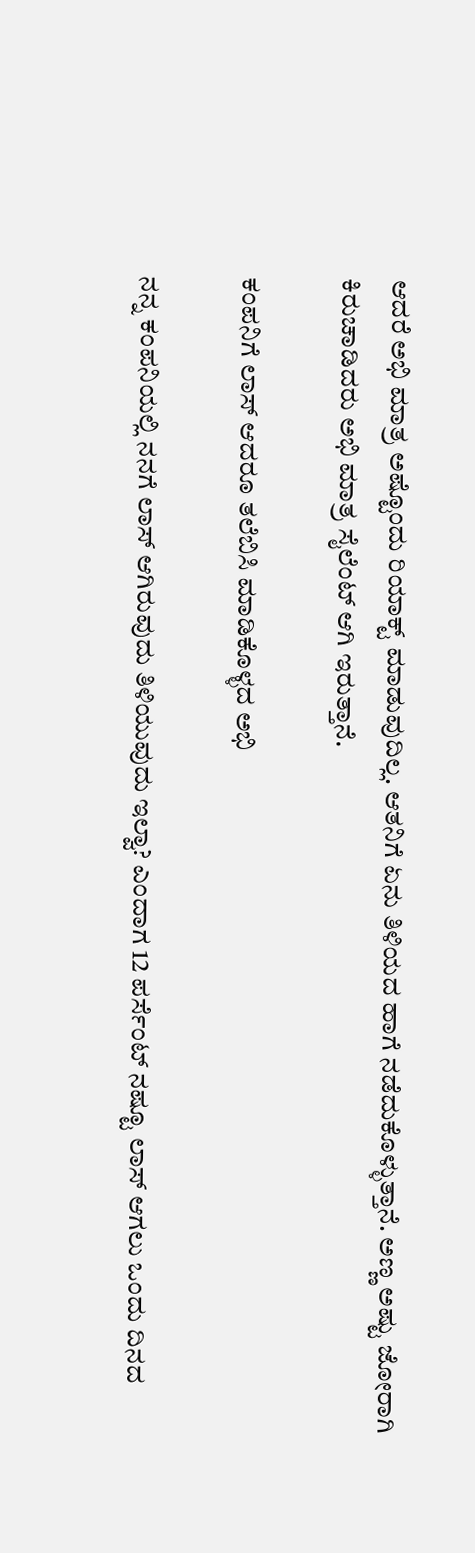ಆದರೆ ಅಭಿ ಮಾತ್ರ ಅಷ್ಟೊಂದು ರಿಯಾಕ್ಟ್ ಮಾಡುವುದಿಲ್ಲ. ಆತನಿಗೆ ಏನು ತಿಳಿಯದ ಹಾಗೆ ನಡೆದುಕೊಳ್ಳುತ್ತಾನೆ. ಅಣ್ಣ ಅಷ್ಟು ಜೋರಾಗಿ ಕಿರುಚಾಡಿದರು ಅಭಿ ಮಾತ್ರ ಸೈಲೆಂಟ್ ಆಗಿ ಇರುತ್ತಾನೆ.

ಕಂಪನಿಗೆ ಲಾಸ್ ಆದರೂ ತಲೆಬಿಸಿ ಮಾಡಿಕೊಳ್ಳದ ಅಭಿ

ನನ್ನ ಕಂಪನಿಯಲ್ಲಿ ನನಗೆ ಲಾಸ್ ಆಗಿರುವುದು ತಿಳಿಯುವುದು ಇಲ್ವಾ? ಎಂದಾಗ 12 ಪರ್ಸೆಂಟ್ ನಷ್ಟೂ ಲಾಸ್ ಆಗಲು ಒಂದು ದಿನದ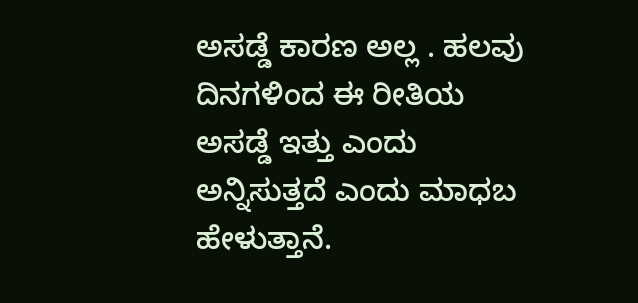ಅಸಡ್ಡೆ ಕಾರಣ ಅಲ್ಲ . ಹಲವು ದಿನಗಳಿಂದ ಈ ರೀತಿಯ ಅಸಡ್ಡೆ ಇತ್ತು ಎಂದು ಅನ್ನಿಸುತ್ತದೆ ಎಂದು ಮಾಧಬ ಹೇಳುತ್ತಾನೆ.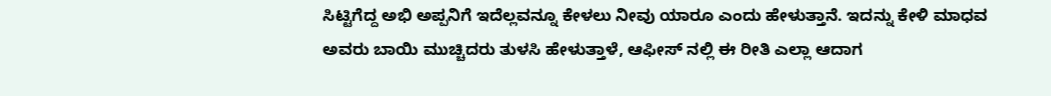ಸಿಟ್ಟಿಗೆದ್ದ ಅಭಿ ಅಪ್ಪನಿಗೆ ಇದೆಲ್ಲವನ್ನೂ ಕೇಳಲು ನೀವು ಯಾರೂ ಎಂದು ಹೇಳುತ್ತಾನೆ. ಇದನ್ನು ಕೇಳಿ ಮಾಧವ ಅವರು ಬಾಯಿ ಮುಚ್ಚಿದರು ತುಳಸಿ ಹೇಳುತ್ತಾಳೆ, ಆಫೀಸ್ ನಲ್ಲಿ ಈ ರೀತಿ ಎಲ್ಲಾ ಆದಾಗ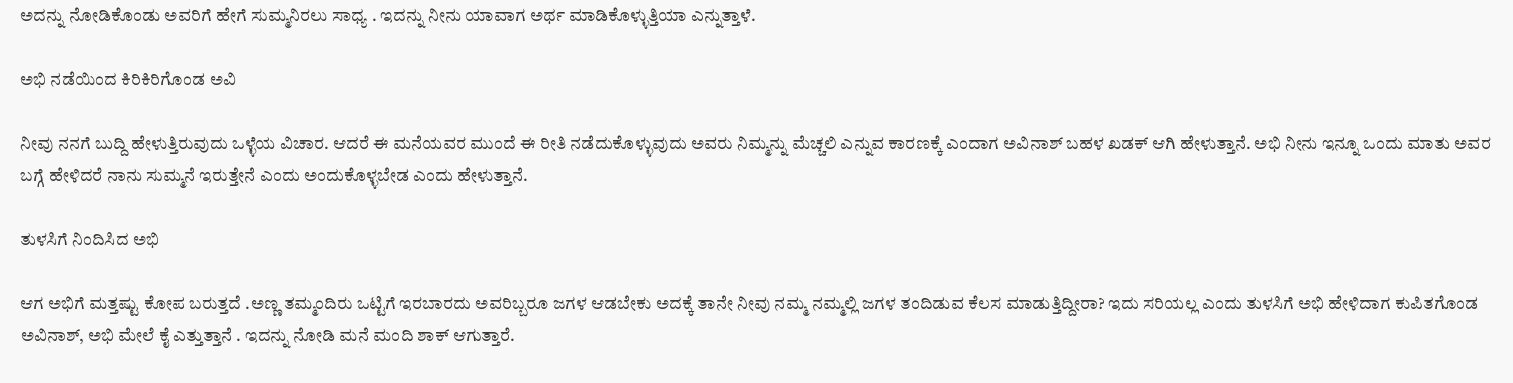ಅದನ್ನು ನೋಡಿಕೊಂಡು ಅವರಿಗೆ ಹೇಗೆ ಸುಮ್ಮನಿರಲು ಸಾಧ್ಯ . ಇದನ್ನು ನೀನು ಯಾವಾಗ ಅರ್ಥ ಮಾಡಿಕೊಳ್ಳುತ್ತಿಯಾ ಎನ್ನುತ್ತಾಳೆ.

ಅಭಿ ನಡೆಯಿಂದ ಕಿರಿಕಿರಿಗೊಂಡ ಅವಿ

ನೀವು ನನಗೆ ಬುದ್ದಿ ಹೇಳುತ್ತಿರುವುದು ಒಳ್ಳೆಯ ವಿಚಾರ. ಆದರೆ ಈ ಮನೆಯವರ ಮುಂದೆ ಈ ರೀತಿ ನಡೆದುಕೊಳ್ಳುವುದು ಅವರು ನಿಮ್ಮನ್ನು ಮೆಚ್ಚಲಿ ಎನ್ನುವ ಕಾರಣಕ್ಕೆ ಎಂದಾಗ ಅವಿನಾಶ್ ಬಹಳ ಖಡಕ್ ಆಗಿ ಹೇಳುತ್ತಾನೆ. ಅಭಿ ನೀನು ಇನ್ನೂ ಒಂದು ಮಾತು ಅವರ ಬಗ್ಗೆ ಹೇಳಿದರೆ ನಾನು ಸುಮ್ಮನೆ ಇರುತ್ತೇನೆ ಎಂದು ಅಂದುಕೊಳ್ಳಬೇಡ ಎಂದು ಹೇಳುತ್ತಾನೆ.

ತುಳಸಿಗೆ ನಿಂದಿಸಿದ ಅಭಿ

ಆಗ ಅಭಿಗೆ ಮತ್ತಷ್ಟು ಕೋಪ ಬರುತ್ತದೆ .ಅಣ್ಣ ತಮ್ಮಂದಿರು ಒಟ್ಟಿಗೆ ಇರಬಾರದು ಅವರಿಬ್ಬರೂ ಜಗಳ ಆಡಬೇಕು ಅದಕ್ಕೆ ತಾನೇ ನೀವು ನಮ್ಮ ನಮ್ಮಲ್ಲಿ ಜಗಳ ತಂದಿಡುವ ಕೆಲಸ ಮಾಡುತ್ತಿದ್ದೀರಾ? ಇದು ಸರಿಯಲ್ಲ ಎಂದು ತುಳಸಿಗೆ ಅಭಿ ಹೇಳಿದಾಗ ಕುಪಿತಗೊಂಡ ಅವಿನಾಶ್, ಅಭಿ ಮೇಲೆ ಕೈ ಎತ್ತುತ್ತಾನೆ . ಇದನ್ನು ನೋಡಿ ಮನೆ ಮಂದಿ ಶಾಕ್ ಆಗುತ್ತಾರೆ.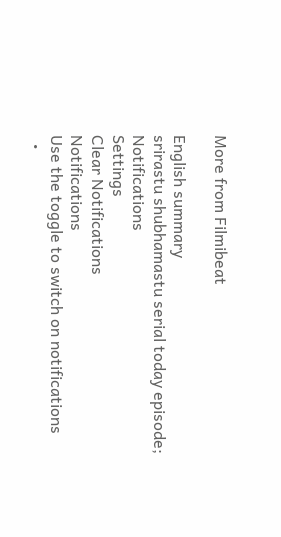More from Filmibeat

English summary
srirastu shubhamastu serial today episode;
Notifications
Settings
Clear Notifications
Notifications
Use the toggle to switch on notifications
  •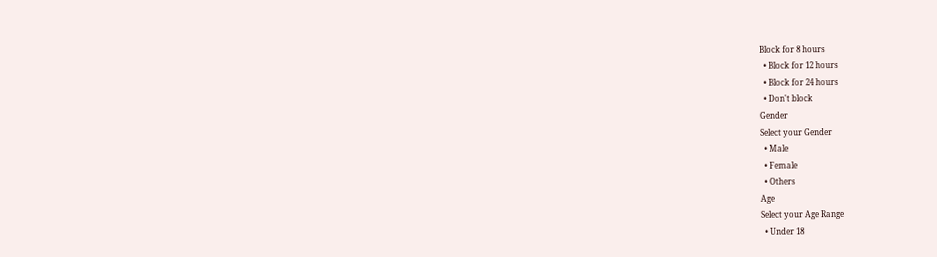Block for 8 hours
  • Block for 12 hours
  • Block for 24 hours
  • Don't block
Gender
Select your Gender
  • Male
  • Female
  • Others
Age
Select your Age Range
  • Under 18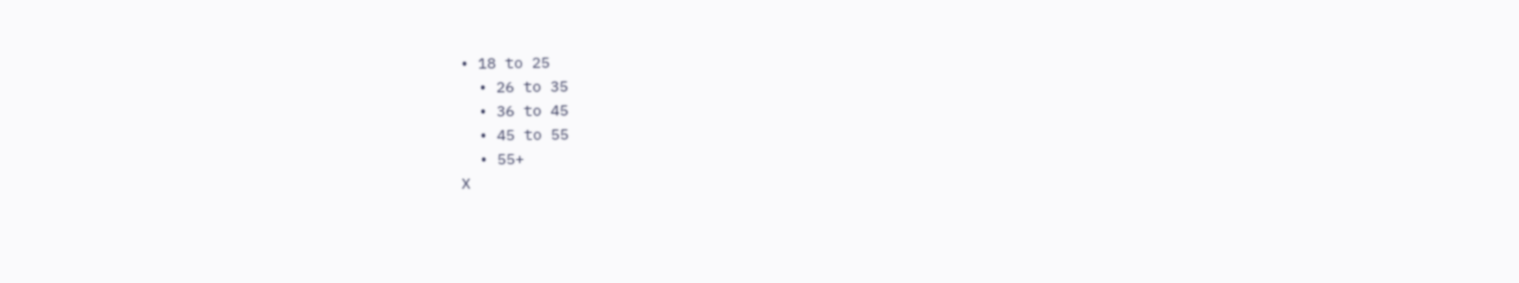• 18 to 25
  • 26 to 35
  • 36 to 45
  • 45 to 55
  • 55+
X